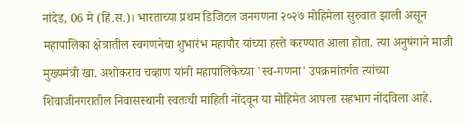नांदेड, 06 मे (हिं.स.)। भारताच्या प्रथम डिजिटल जनगणना २०२७ मोहिमेला सुरुवात झाली असून महापालिका क्षेत्रातील स्वगणनेचा शुभारंभ महापौर यांच्या हस्ते करण्यात आला होता. त्या अनुषंगाने माजी मुख्यमंत्री खा. अशोकराव चव्हाण यांनी महापालिकेच्या 'स्व-गणना' उपक्रमांतर्गत त्यांच्या शिवाजीनगरातील निवासस्थानी स्वतःची माहिती नोंदवून या मोहिमेत आपला सहभाग नोंदविला आहे.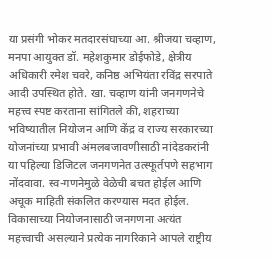या प्रसंगी भोकर मतदारसंघाच्या आ. श्रीजया चव्हाण, मनपा आयुक्त डॉ. महेशकुमार डोईफोडे, क्षेत्रीय अधिकारी रमेश चवरे, कनिष्ठ अभियंता रविंद्र सरपाते आदी उपस्थित होते. खा. चव्हाण यांनी जनगणनेचे महत्त्व स्पष्ट करताना सांगितले की, शहराच्या भविष्यातील नियोजन आणि केंद्र व राज्य सरकारच्या योजनांच्या प्रभावी अंमलबजावणीसाठी नांदेडकरांनी या पहिल्या डिजिटल जनगणनेत उत्स्फूर्तपणे सहभाग नोंदवावा. स्व-गणनेमुळे वेळेची बचत होईल आणि अचूक माहिती संकलित करण्यास मदत होईल. विकासाच्या नियोजनासाठी जनगणना अत्यंत महत्त्वाची असल्याने प्रत्येक नागरिकाने आपले राष्ट्रीय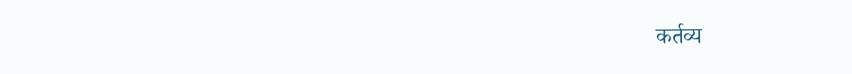कर्तव्य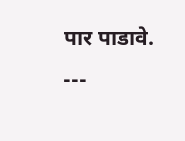पार पाडावे.
---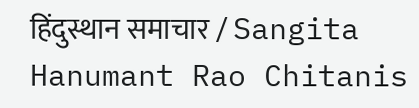हिंदुस्थान समाचार / Sangita Hanumant Rao Chitanis